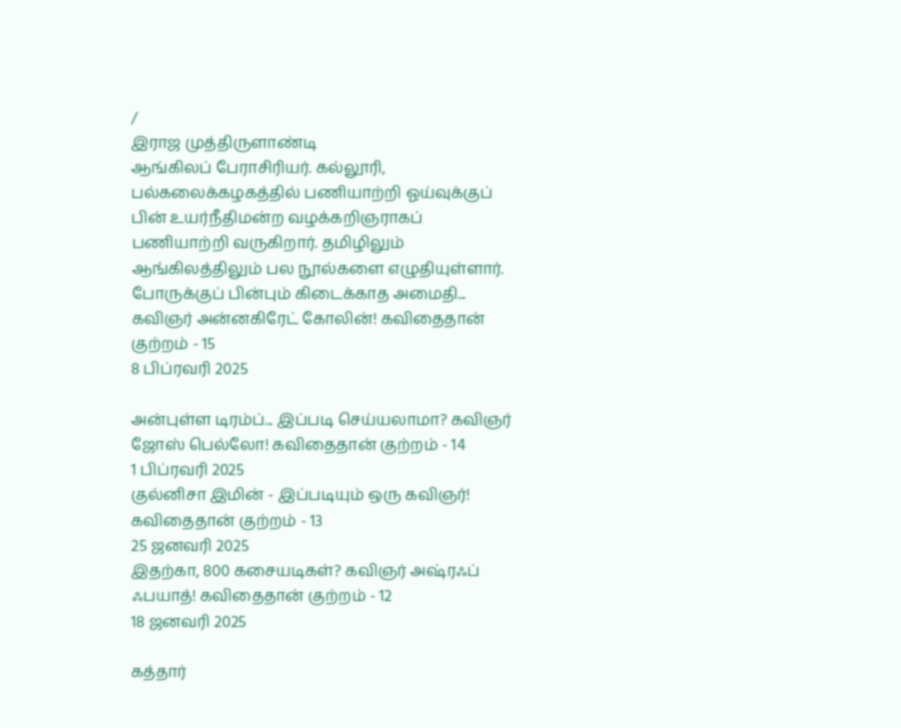/
இராஜ முத்திருளாண்டி
ஆங்கிலப் பேராசிரியர். கல்லூரி, பல்கலைக்கழகத்தில் பணியாற்றி ஓய்வுக்குப் பின் உயர்நீதிமன்ற வழக்கறிஞராகப் பணியாற்றி வருகிறார். தமிழிலும் ஆங்கிலத்திலும் பல நூல்களை எழுதியுள்ளார்.
போருக்குப் பின்பும் கிடைக்காத அமைதி... கவிஞர் அன்னகிரேட் கோலின்! கவிதைதான் குற்றம் - 15
8 பிப்ரவரி 2025

அன்புள்ள டிரம்ப்... இப்படி செய்யலாமா? கவிஞர் ஜோஸ் பெல்லோ! கவிதைதான் குற்றம் - 14
1 பிப்ரவரி 2025
குல்னிசா இமின் - இப்படியும் ஒரு கவிஞர்! கவிதைதான் குற்றம் - 13
25 ஜனவரி 2025
இதற்கா, 800 கசையடிகள்? கவிஞர் அஷ்ரஃப் ஃபயாத்! கவிதைதான் குற்றம் - 12
18 ஜனவரி 2025

கத்தார்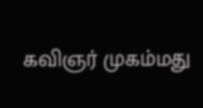கவிஞர் முகம்மது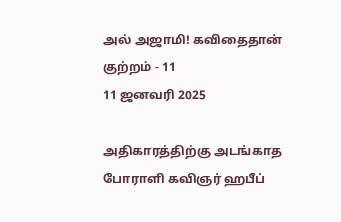அல் அஜாமி! கவிதைதான் குற்றம் - 11
11 ஜனவரி 2025

அதிகாரத்திற்கு அடங்காத போராளி கவிஞர் ஹபீப்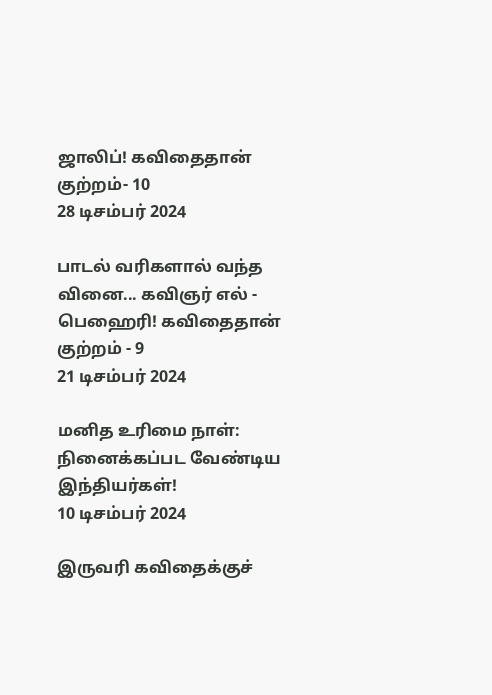ஜாலிப்! கவிதைதான் குற்றம்- 10
28 டிசம்பர் 2024

பாடல் வரிகளால் வந்த வினை... கவிஞர் எல் - பெஹைரி! கவிதைதான் குற்றம் - 9
21 டிசம்பர் 2024

மனித உரிமை நாள்: நினைக்கப்பட வேண்டிய இந்தியர்கள்!
10 டிசம்பர் 2024

இருவரி கவிதைக்குச்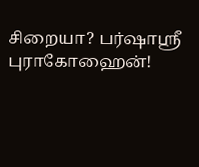சிறையா? பர்ஷாஸ்ரீ புராகோஹைன்!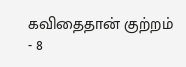கவிதைதான் குற்றம் - 8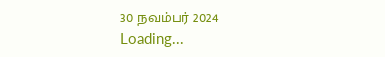30 நவம்பர் 2024
Loading...